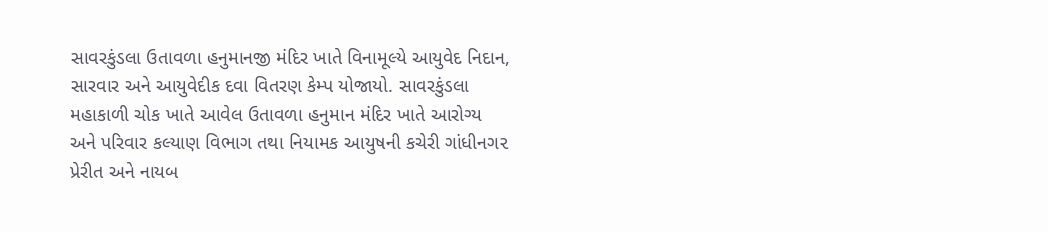સાવરકુંડલા ઉતાવળા હનુમાનજી મંદિર ખાતે વિનામૂલ્યે આયુવેદ નિદાન, સારવાર અને આયુવેદીક દવા વિતરણ કેમ્પ યોજાયો. સાવરકુંડલા મહાકાળી ચોક ખાતે આવેલ ઉતાવળા હનુમાન મંદિર ખાતે આરોગ્ય અને પરિવાર કલ્યાણ વિભાગ તથા નિયામક આયુષની કચેરી ગાંધીનગ૨ પ્રેરીત અને નાયબ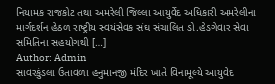નિયામક રાજકોટ તથા અમરેલી જિલ્લા આયુર્વેદ અધિકારી અમરેલીના માર્ગદર્શન હેઠળ રાષ્ટ્રીય સ્વયંસેવક સંઘ સંચાલિત ડો.હેડગેવાર સેવા સમિતિના સહયોગથી […]
Author: Admin
સાવરકુંડલા ઉતાવળા હનુમાનજી મંદિર ખાતે વિનામૂલ્યે આયુવેદ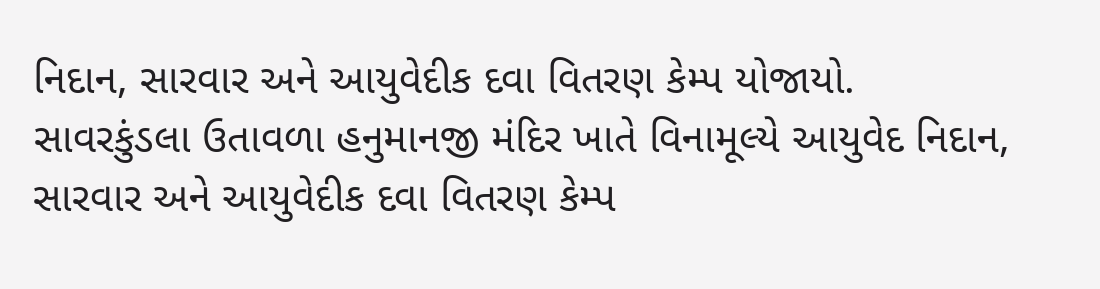નિદાન, સારવાર અને આયુવેદીક દવા વિતરણ કેમ્પ યોજાયો.
સાવરકુંડલા ઉતાવળા હનુમાનજી મંદિર ખાતે વિનામૂલ્યે આયુવેદ નિદાન, સારવાર અને આયુવેદીક દવા વિતરણ કેમ્પ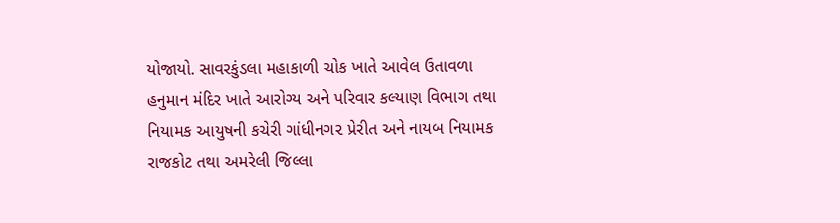યોજાયો. સાવરકુંડલા મહાકાળી ચોક ખાતે આવેલ ઉતાવળા હનુમાન મંદિર ખાતે આરોગ્ય અને પરિવાર કલ્યાણ વિભાગ તથા નિયામક આયુષની કચેરી ગાંધીનગ૨ પ્રેરીત અને નાયબ નિયામક રાજકોટ તથા અમરેલી જિલ્લા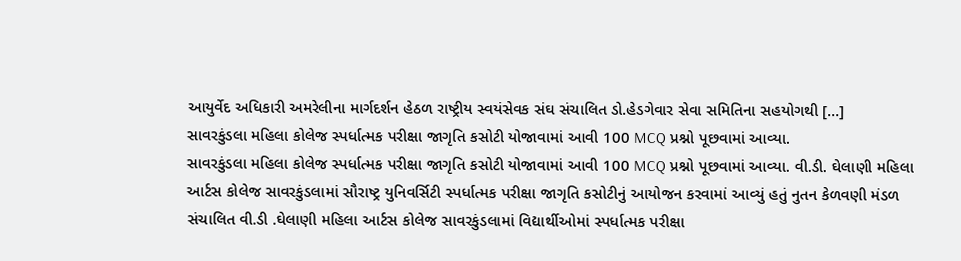આયુર્વેદ અધિકારી અમરેલીના માર્ગદર્શન હેઠળ રાષ્ટ્રીય સ્વયંસેવક સંઘ સંચાલિત ડો.હેડગેવાર સેવા સમિતિના સહયોગથી […]
સાવરકુંડલા મહિલા કોલેજ સ્પર્ધાત્મક પરીક્ષા જાગૃતિ કસોટી યોજાવામાં આવી 100 MCQ પ્રશ્નો પૂછવામાં આવ્યા.
સાવરકુંડલા મહિલા કોલેજ સ્પર્ધાત્મક પરીક્ષા જાગૃતિ કસોટી યોજાવામાં આવી 100 MCQ પ્રશ્નો પૂછવામાં આવ્યા. વી.ડી. ઘેલાણી મહિલા આર્ટસ કોલેજ સાવરકુંડલામાં સૌરાષ્ટ્ર યુનિવર્સિટી સ્પર્ધાત્મક પરીક્ષા જાગૃતિ કસોટીનું આયોજન કરવામાં આવ્યું હતું નુતન કેળવણી મંડળ સંચાલિત વી.ડી .ઘેલાણી મહિલા આર્ટસ કોલેજ સાવરકુંડલામાં વિદ્યાર્થીઓમાં સ્પર્ધાત્મક પરીક્ષા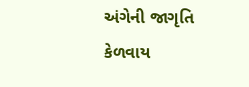અંગેની જાગૃતિ કેળવાય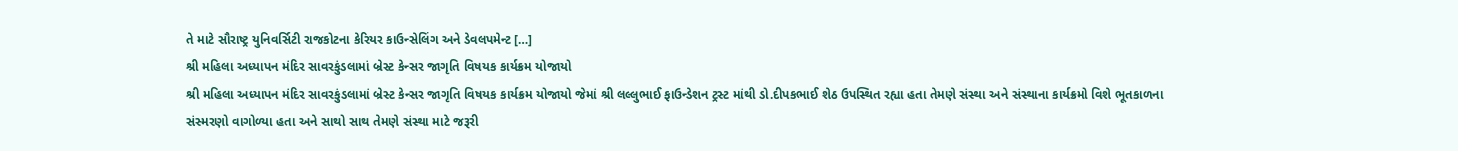તે માટે સૌરાષ્ટ્ર યુનિવર્સિટી રાજકોટના કેરિયર કાઉન્સેલિંગ અને ડેવલપમેન્ટ […]
શ્રી મહિલા અધ્યાપન મંદિર સાવરકુંડલામાં બ્રેસ્ટ કેન્સર જાગૃતિ વિષયક કાર્યક્રમ યોજાયો
શ્રી મહિલા અધ્યાપન મંદિર સાવરકુંડલામાં બ્રેસ્ટ કેન્સર જાગૃતિ વિષયક કાર્યક્રમ યોજાયો જેમાં શ્રી લલ્લુભાઈ ફાઉન્ડેશન ટ્રસ્ટ માંથી ડો.દીપકભાઈ શેઠ ઉપસ્થિત રહ્યા હતા તેમણે સંસ્થા અને સંસ્થાના કાર્યક્રમો વિશે ભૂતકાળના સંસ્મરણો વાગોળ્યા હતા અને સાથો સાથ તેમણે સંસ્થા માટે જરૂરી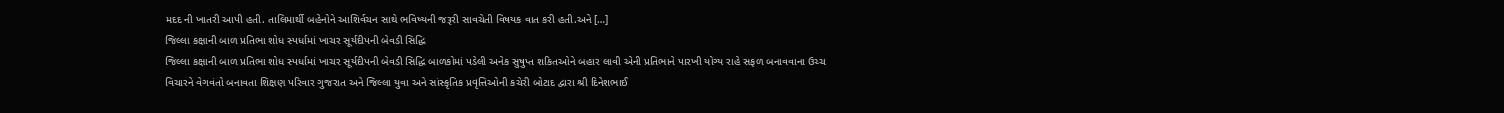મદદ ની ખાતરી આપી હતી. તાલિમાર્થી બહેનોને આશિર્વચન સાથે ભવિષ્યની જરૂરી સાવચેતી વિષયક વાત કરી હતી.અને […]
જિલ્લા કક્ષાની બાળ પ્રતિભા શોધ સ્પર્ધામાં ખાચર સૂર્યદીપની બેવડી સિદ્ધિ
જિલ્લા કક્ષાની બાળ પ્રતિભા શોધ સ્પર્ધામાં ખાચર સૂર્યદીપની બેવડી સિદ્ધિ બાળકોમાં પડેલી અનેક સુષુપ્ત શકિતઓને બહાર લાવી એની પ્રતિભાને પારખી યોગ્ય રાહે સફળ બનાવવાના ઉચ્ચ વિચારને વેગવંતો બનાવતા શિક્ષણ પરિવાર ગુજરાત અને જિલ્લા યુવા અને સાંસ્કૃતિક પ્રવૃત્તિઓની કચેરી બોટાદ દ્વારા શ્રી દિનેશભાઈ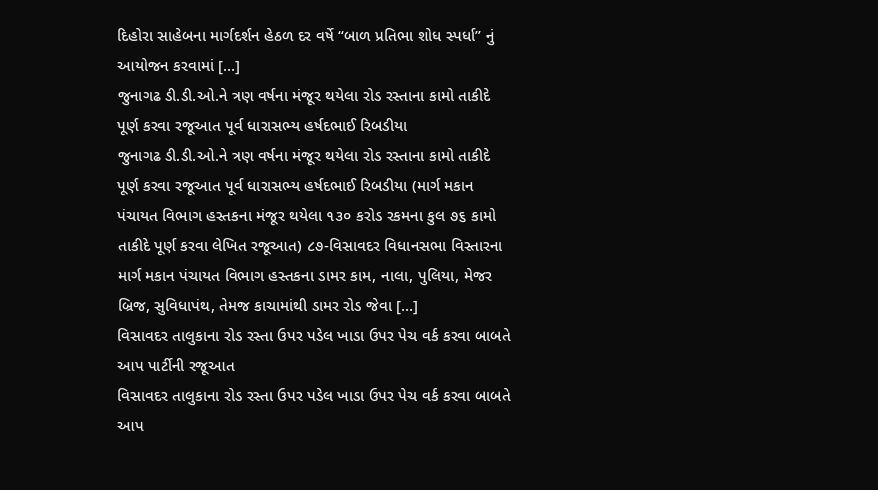દિહોરા સાહેબના માર્ગદર્શન હેઠળ દર વર્ષે “બાળ પ્રતિભા શોધ સ્પર્ધા” નું આયોજન કરવામાં […]
જુનાગઢ ડી.ડી.ઓ.ને ત્રણ વર્ષના મંજૂર થયેલા રોડ રસ્તાના કામો તાકીદે પૂર્ણ કરવા રજૂઆત પૂર્વ ધારાસભ્ય હર્ષદભાઈ રિબડીયા
જુનાગઢ ડી.ડી.ઓ.ને ત્રણ વર્ષના મંજૂર થયેલા રોડ રસ્તાના કામો તાકીદે પૂર્ણ કરવા રજૂઆત પૂર્વ ધારાસભ્ય હર્ષદભાઈ રિબડીયા (માર્ગ મકાન પંચાયત વિભાગ હસ્તકના મંજૂર થયેલા ૧૩૦ કરોડ રકમના કુલ ૭૬ કામો તાકીદે પૂર્ણ કરવા લેખિત રજૂઆત) ૮૭-વિસાવદર વિધાનસભા વિસ્તારના માર્ગ મકાન પંચાયત વિભાગ હસ્તકના ડામર કામ, નાલા, પુલિયા, મેજર બ્રિજ, સુવિધાપંથ, તેમજ કાચામાંથી ડામર રોડ જેવા […]
વિસાવદર તાલુકાના રોડ રસ્તા ઉપર પડેલ ખાડા ઉપર પેચ વર્ક કરવા બાબતે આપ પાર્ટીની રજૂઆત
વિસાવદર તાલુકાના રોડ રસ્તા ઉપર પડેલ ખાડા ઉપર પેચ વર્ક કરવા બાબતે આપ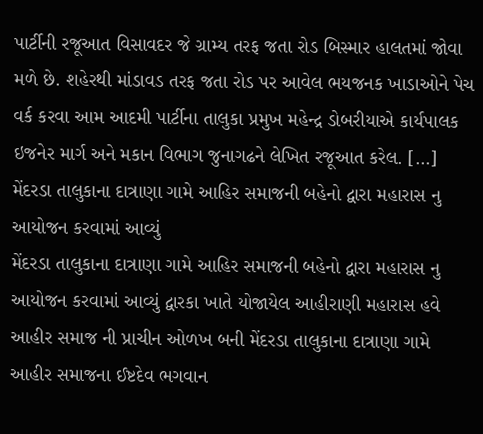પાર્ટીની રજૂઆત વિસાવદર જે ગ્રામ્ય તરફ જતા રોડ બિસ્માર હાલતમાં જોવા મળે છે. શહેરથી માંડાવડ તરફ જતા રોડ પર આવેલ ભયજનક ખાડાઓને પેચ વર્ક કરવા આમ આદમી પાર્ટીના તાલુકા પ્રમુખ મહેન્દ્ર ડોબરીયાએ કાર્યપાલક ઇજનેર માર્ગ અને મકાન વિભાગ જુનાગઢને લેખિત રજૂઆત કરેલ. […]
મેંદરડા તાલુકાના દાત્રાણા ગામે આહિર સમાજની બહેનો દ્વારા મહારાસ નુ આયોજન કરવામાં આવ્યું
મેંદરડા તાલુકાના દાત્રાણા ગામે આહિર સમાજની બહેનો દ્વારા મહારાસ નુ આયોજન કરવામાં આવ્યું દ્વારકા ખાતે યોજાયેલ આહીરાણી મહારાસ હવે આહીર સમાજ ની પ્રાચીન ઓળખ બની મેંદરડા તાલુકાના દાત્રાણા ગામે આહીર સમાજના ઈષ્ટદેવ ભગવાન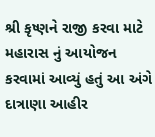શ્રી કૃષ્ણને રાજી કરવા માટે મહારાસ નું આયોજન કરવામાં આવ્યું હતું આ અંગે દાત્રાણા આહીર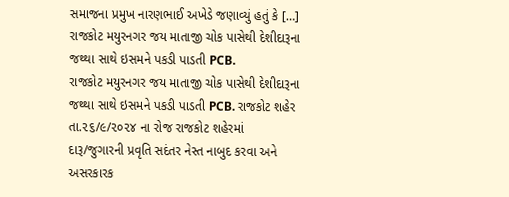સમાજના પ્રમુખ નારણભાઈ અખેડે જણાવ્યું હતું કે […]
રાજકોટ મયુરનગર જય માતાજી ચોક પાસેથી દેશીદારૂના જથ્થા સાથે ઇસમને પકડી પાડતી PCB.
રાજકોટ મયુરનગર જય માતાજી ચોક પાસેથી દેશીદારૂના જથ્થા સાથે ઇસમને પકડી પાડતી PCB. રાજકોટ શહેર તા.૨૬/૯/૨૦૨૪ ના રોજ રાજકોટ શહેરમાં દારૂ/જુગારની પ્રવૃતિ સદંતર નેસ્ત નાબુદ કરવા અને અસરકારક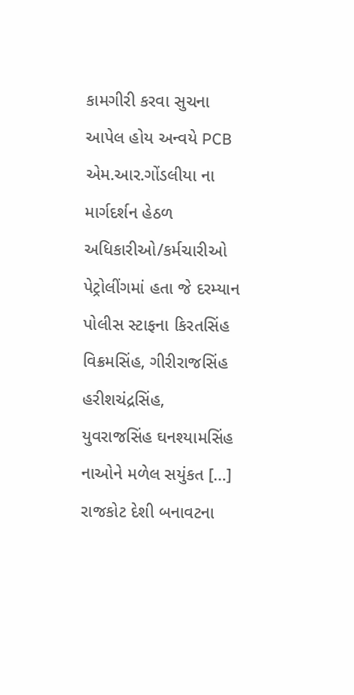કામગીરી કરવા સુચના આપેલ હોય અન્વયે PCB એમ.આર.ગોંડલીયા ના માર્ગદર્શન હેઠળ અધિકારીઓ/કર્મચારીઓ પેટ્રોલીંગમાં હતા જે દરમ્યાન પોલીસ સ્ટાફના કિરતસિંહ વિક્રમસિંહ, ગીરીરાજસિંહ હરીશચંદ્રસિંહ, યુવરાજસિંહ ઘનશ્યામસિંહ નાઓને મળેલ સયુંકત […]
રાજકોટ દેશી બનાવટના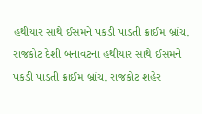હથીયાર સાથે ઈસમને પકડી પાડતી ક્રાઈમ બ્રાંચ.
રાજકોટ દેશી બનાવટના હથીયાર સાથે ઈસમને પકડી પાડતી ક્રાઈમ બ્રાંચ. રાજકોટ શહેર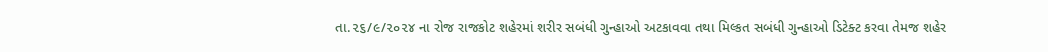તા.૨૬/૯/૨૦૨૪ ના રોજ રાજકોટ શહેરમાં શરીર સબંધી ગુન્હાઓ અટકાવવા તથા મિલ્કત સબંધી ગુન્હાઓ ડિટેક્ટ કરવા તેમજ શહેર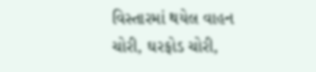વિસ્તારમાં થયેલ વાહન ચોરી, ઘરફોડ ચોરી,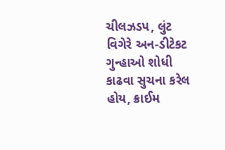ચીલઝડપ, લુંટ વિગેરે અન-ડીટેકટ ગુન્હાઓ શોધી કાઢવા સુચના કરેલ હોય, ક્રાઈમ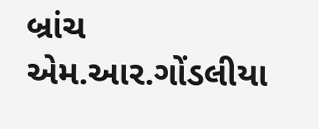બ્રાંચ એમ.આર.ગોંડલીયા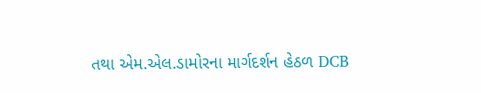તથા એમ.એલ.ડામોરના માર્ગદર્શન હેઠળ DCB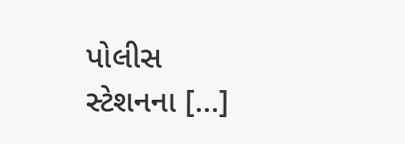પોલીસ સ્ટેશનના […]